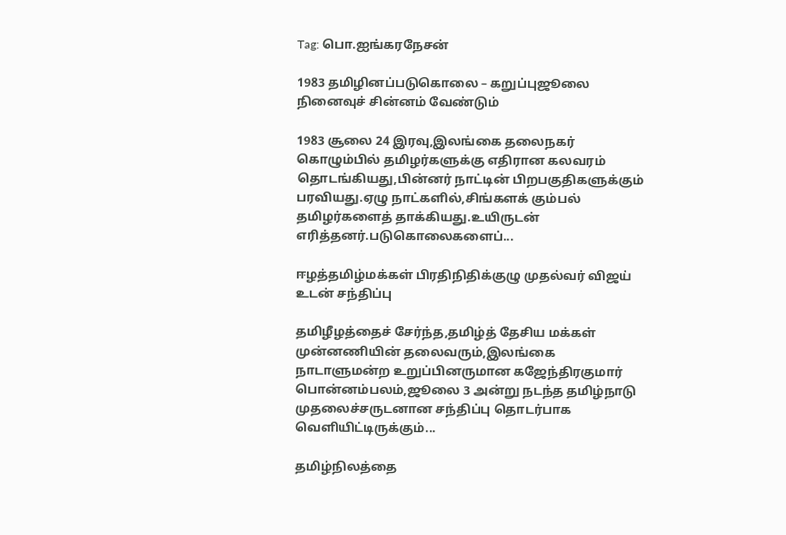Tag: பொ.ஐங்கரநேசன்

1983 தமிழினப்படுகொலை – கறுப்புஜூலை நினைவுச் சின்னம் வேண்டும்

1983 சூலை 24 இரவு,இலங்கை தலைநகர் கொழும்பில் தமிழர்களுக்கு எதிரான கலவரம் தொடங்கியது,பின்னர் நாட்டின் பிறபகுதிகளுக்கும் பரவியது.ஏழு நாட்களில்,சிங்களக் கும்பல் தமிழர்களைத் தாக்கியது.உயிருடன் எரித்தனர்.படுகொலைகளைப்...

ஈழத்தமிழ்மக்கள் பிரதிநிதிக்குழு முதல்வர் விஜய் உடன் சந்திப்பு

தமிழீழத்தைச் சேர்ந்த,தமிழ்த் தேசிய மக்கள் முன்னணியின் தலைவரும்,இலங்கை நாடாளுமன்ற உறுப்பினருமான கஜேந்திரகுமார் பொன்னம்பலம்,ஜூலை 3 அன்று நடந்த தமிழ்நாடு முதலைச்சருடனான சந்திப்பு தொடர்பாக வெளியிட்டிருக்கும்...

தமிழ்நிலத்தை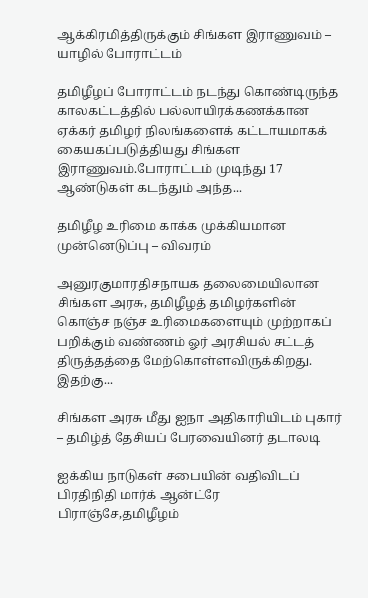ஆக்கிரமித்திருக்கும் சிங்கள இராணுவம் – யாழில் போராட்டம்

தமிழீழப் போராட்டம் நடந்து கொண்டிருந்த காலகட்டத்தில் பல்லாயிரக்கணக்கான ஏக்கர் தமிழர் நிலங்களைக் கட்டாயமாகக் கையகப்படுத்தியது சிங்கள இராணுவம்.போராட்டம் முடிந்து 17 ஆண்டுகள் கடந்தும் அந்த...

தமிழீழ உரிமை காக்க முக்கியமான முன்னெடுப்பு – விவரம்

அனுரகுமாரதிசநாயக தலைமையிலான சிங்கள அரசு, தமிழீழத் தமிழர்களின் கொஞ்ச நஞ்ச உரிமைகளையும் முற்றாகப் பறிக்கும் வண்ணம் ஓர் அரசியல் சட்டத் திருத்தத்தை மேற்கொள்ளவிருக்கிறது. இதற்கு...

சிங்கள அரசு மீது ஐநா அதிகாரியிடம் புகார் – தமிழ்த் தேசியப் பேரவையினர் தடாலடி

ஐக்கிய நாடுகள் சபையின் வதிவிடப் பிரதிநிதி மார்க் ஆன்ட்ரே பிராஞ்சே,தமிழீழம்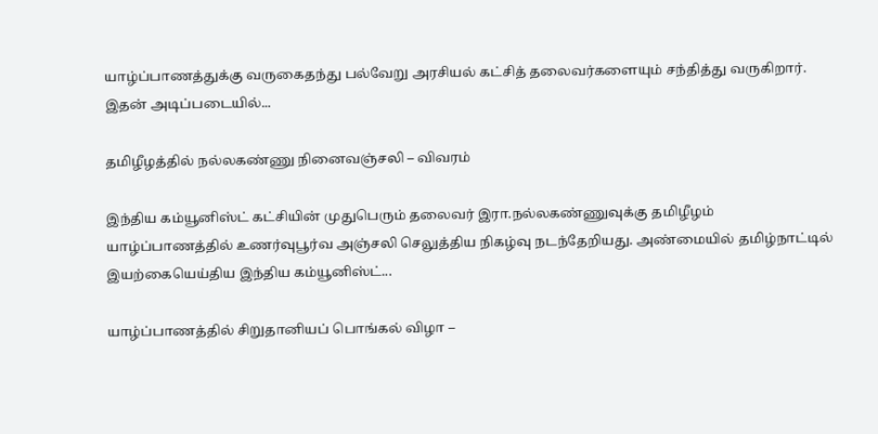யாழ்ப்பாணத்துக்கு வருகைதந்து பல்வேறு அரசியல் கட்சித் தலைவர்களையும் சந்தித்து வருகிறார். இதன் அடிப்படையில்...

தமிழீழத்தில் நல்லகண்ணு நினைவஞ்சலி – விவரம்

இந்திய கம்யூனிஸ்ட் கட்சியின் முதுபெரும் தலைவர் இரா.நல்லகண்ணுவுக்கு தமிழீழம் யாழ்ப்பாணத்தில் உணர்வுபூர்வ அஞ்சலி செலுத்திய நிகழ்வு நடந்தேறியது. அண்மையில் தமிழ்நாட்டில் இயற்கையெய்திய இந்திய கம்யூனிஸ்ட்...

யாழ்ப்பாணத்தில் சிறுதானியப் பொங்கல் விழா –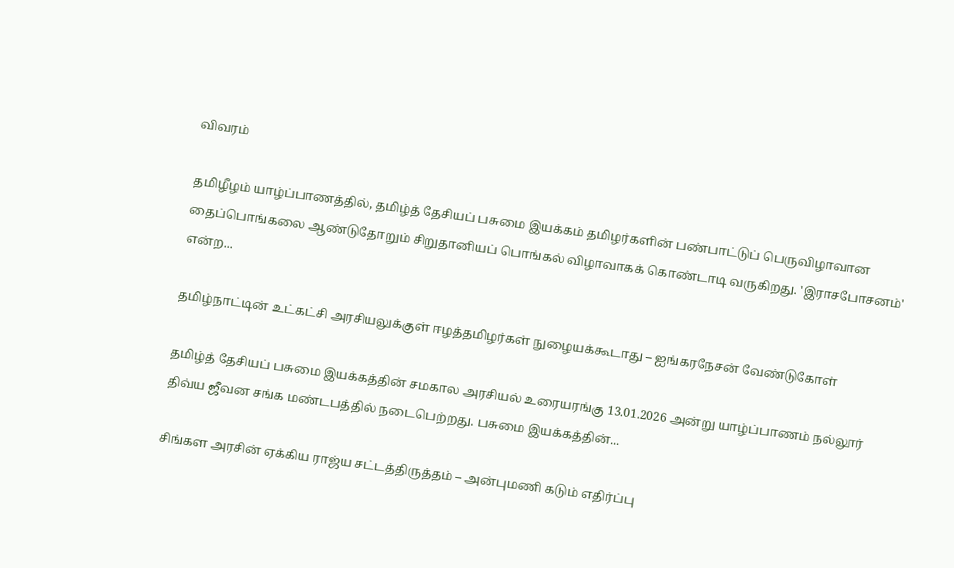விவரம்

தமிழீழம் யாழ்ப்பாணத்தில், தமிழ்த் தேசியப் பசுமை இயக்கம் தமிழர்களின் பண்பாட்டுப் பெருவிழாவான தைப்பொங்கலை ஆண்டுதோறும் சிறுதானியப் பொங்கல் விழாவாகக் கொண்டாடி வருகிறது. 'இராசபோசனம்' என்ற...

தமிழ்நாட்டின் உட்கட்சி அரசியலுக்குள் ஈழத்தமிழர்கள் நுழையக்கூடாது – ஐங்கரநேசன் வேண்டுகோள்

தமிழ்த் தேசியப் பசுமை இயக்கத்தின் சமகால அரசியல் உரையரங்கு 13.01.2026 அன்று யாழ்ப்பாணம் நல்லூர் திவ்ய ஜீவன சங்க மண்டபத்தில் நடைபெற்றது. பசுமை இயக்கத்தின்...

சிங்கள அரசின் ஏக்கிய ராஜ்ய சட்டத்திருத்தம் – அன்புமணி கடும் எதிர்ப்பு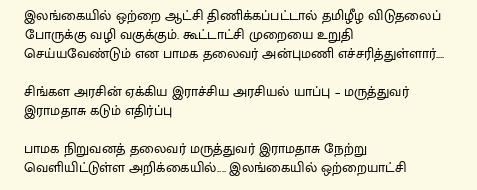இலங்கையில் ஒற்றை ஆட்சி திணிக்கப்பட்டால் தமிழீழ விடுதலைப் போருக்கு வழி வகுக்கும். கூட்டாட்சி முறையை உறுதி செய்யவேண்டும் என பாமக தலைவர் அன்புமணி எச்சரித்துள்ளார்....

சிங்கள அரசின் ஏக்கிய இராச்சிய அரசியல் யாப்பு – மருத்துவர் இராமதாசு கடும் எதிர்ப்பு

பாமக நிறுவனத் தலைவர் மருத்துவர் இராமதாசு நேற்று வெளியிட்டுள்ள அறிக்கையில்.... இலங்கையில் ஒற்றையாட்சி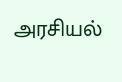அரசியல்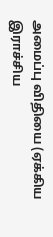அமைப்பு விதியை (ஏக்கிய இராச்சிய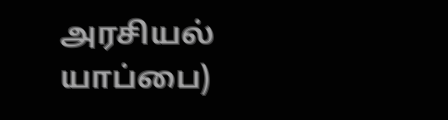அரசியல் யாப்பை)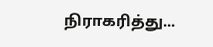நிராகரித்து...